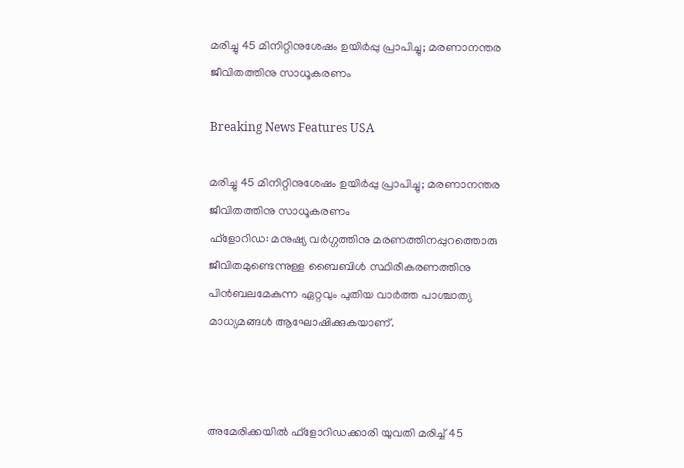മരിച്ചു 45 മിനിറ്റിനുശേഷം ഉയിര്‍പ്പു പ്രാപിച്ചു; മരണാനന്തര ജീവിതത്തിനു സാധൂകരണം

Breaking News Features USA

മരിച്ചു 45 മിനിറ്റിനുശേഷം ഉയിര്‍പ്പു പ്രാപിച്ചു; മരണാനന്തര ജീവിതത്തിനു സാധൂകരണം
ഫ്ളോറിഡ: മനുഷ്യ വര്‍ഗ്ഗത്തിനു മരണത്തിനപ്പുറത്തൊരു ജീവിതമുണ്ടെന്നുള്ള ബൈബിള്‍ സ്ഥിരീകരണത്തിനു പിന്‍ബലമേകുന്ന ഏറ്റവും പുതിയ വാര്‍ത്ത പാശ്ചാത്യ മാധ്യമങ്ങള്‍ ആഘോഷിക്കുകയാണ്.



അമേരിക്കയില്‍ ഫ്ളോറിഡക്കാരി യുവതി മരിച്ച് 45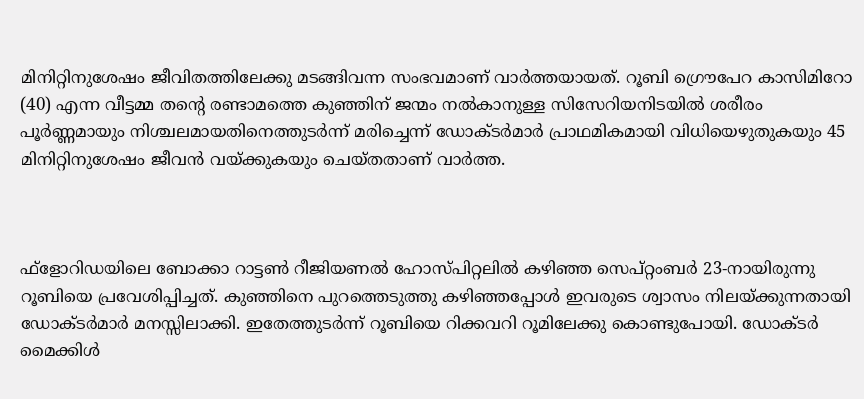മിനിറ്റിനുശേഷം ജീവിതത്തിലേക്കു മടങ്ങിവന്ന സംഭവമാണ് വാര്‍ത്തയായത്. റൂബി ഗ്രൌപേറ കാസിമിറോ (40) എന്ന വീട്ടമ്മ തന്റെ രണ്ടാമത്തെ കുഞ്ഞിന് ജന്മം നല്‍കാനുള്ള സിസേറിയനിടയില്‍ ശരീരം പൂര്‍ണ്ണമായും നിശ്ചലമായതിനെത്തുടര്‍ന്ന് മരിച്ചെന്ന് ഡോക്ടര്‍മാര്‍ പ്രാഥമികമായി വിധിയെഴുതുകയും 45 മിനിറ്റിനുശേഷം ജീവന്‍ വയ്ക്കുകയും ചെയ്തതാണ് വാര്‍ത്ത.



ഫ്ളോറിഡയിലെ ബോക്കാ റാട്ടണ്‍ റീജിയണല്‍ ഹോസ്പിറ്റലില്‍ കഴിഞ്ഞ സെപ്റ്റംബര്‍ 23-നായിരുന്നു റൂബിയെ പ്രവേശിപ്പിച്ചത്. കുഞ്ഞിനെ പുറത്തെടുത്തു കഴിഞ്ഞപ്പോള്‍ ഇവരുടെ ശ്വാസം നിലയ്ക്കുന്നതായി ഡോക്ടര്‍മാര്‍ മനസ്സിലാക്കി. ഇതേത്തുടര്‍ന്ന് റൂബിയെ റിക്കവറി റൂമിലേക്കു കൊണ്ടുപോയി. ഡോക്ടര്‍ മൈക്കിള്‍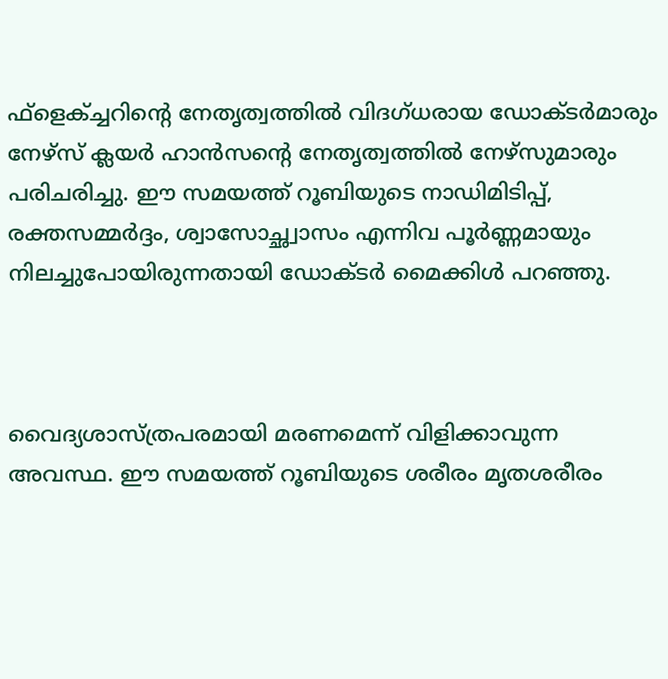ഫ്ളെക്ച്ചറിന്റെ നേതൃത്വത്തില്‍ വിദഗ്ധരായ ഡോക്ടര്‍മാരും നേഴ്സ് ക്ലയര്‍ ഹാന്‍സന്റെ നേതൃത്വത്തില്‍ നേഴ്സുമാരും പരിചരിച്ചു. ഈ സമയത്ത് റൂബിയുടെ നാഡിമിടിപ്പ്, രക്തസമ്മര്‍ദ്ദം, ശ്വാസോച്ഛ്വാസം എന്നിവ പൂര്‍ണ്ണമായും നിലച്ചുപോയിരുന്നതായി ഡോക്ടര്‍ മൈക്കിള്‍ പറഞ്ഞു.



വൈദ്യശാസ്ത്രപരമായി മരണമെന്ന് വിളിക്കാവുന്ന അവസ്ഥ. ഈ സമയത്ത് റൂബിയുടെ ശരീരം മൃതശരീരം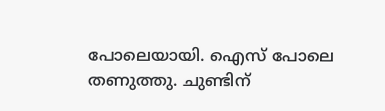പോലെയായി. ഐസ് പോലെ തണുത്തു. ചുണ്ടിന്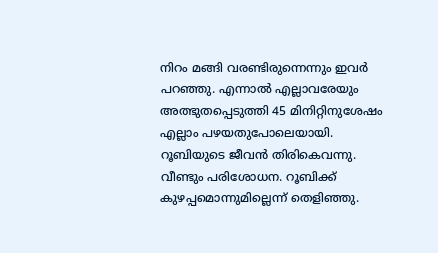നിറം മങ്ങി വരണ്ടിരുന്നെന്നും ഇവര്‍ പറഞ്ഞു. എന്നാല്‍ എല്ലാവരേയും അത്ഭുതപ്പെടുത്തി 45 മിനിറ്റിനുശേഷം എല്ലാം പഴയതുപോലെയായി. റൂബിയുടെ ജീവന്‍ തിരികെവന്നു. വീണ്ടും പരിശോധന. റൂബിക്ക് കുഴപ്പമൊന്നുമില്ലെന്ന് തെളിഞ്ഞു.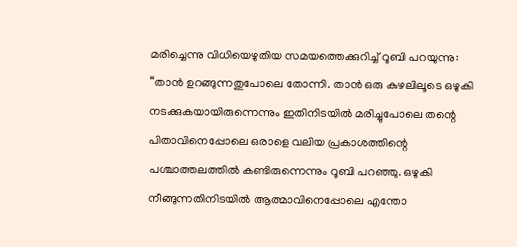മരിച്ചെന്നു വിധിയെഴുതിയ സമയത്തെക്കുറിച്ച് റൂബി പറയുന്നു: “താന്‍ ഉറങ്ങുന്നതുപോലെ തോന്നി. താന്‍ ഒരു കുഴലിലൂടെ ഒഴുകി നടക്കുകയായിരുന്നെന്നും ഇതിനിടയില്‍ മരിച്ചുപോലെ തന്റെ പിതാവിനെപ്പോലെ ഒരാളെ വലിയ പ്രകാശത്തിന്റെ പശ്ചാത്തലത്തില്‍ കണ്ടിരുന്നെന്നും റൂബി പറഞ്ഞു. ഒഴുകി നീങ്ങുന്നതിനിടയില്‍ ആത്മാവിനെപ്പോലെ എന്തോ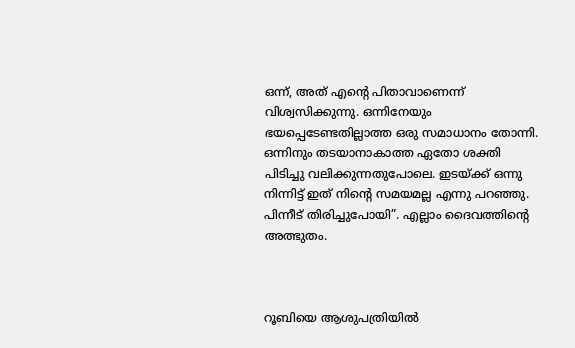ഒന്ന്, അത് എന്റെ പിതാവാണെന്ന് വിശ്വസിക്കുന്നു. ഒന്നിനേയും ഭയപ്പെടേണ്ടതില്ലാത്ത ഒരു സമാധാനം തോന്നി. ഒന്നിനും തടയാനാകാത്ത ഏതോ ശക്തി പിടിച്ചു വലിക്കുന്നതുപോലെ. ഇടയ്ക്ക് ഒന്നു നിന്നിട്ട് ഇത് നിന്റെ സമയമല്ല എന്നു പറഞ്ഞു. പിന്നീട് തിരിച്ചുപോയി”. എല്ലാം ദൈവത്തിന്റെ അത്ഭുതം.



റൂബിയെ ആശുപത്രിയില്‍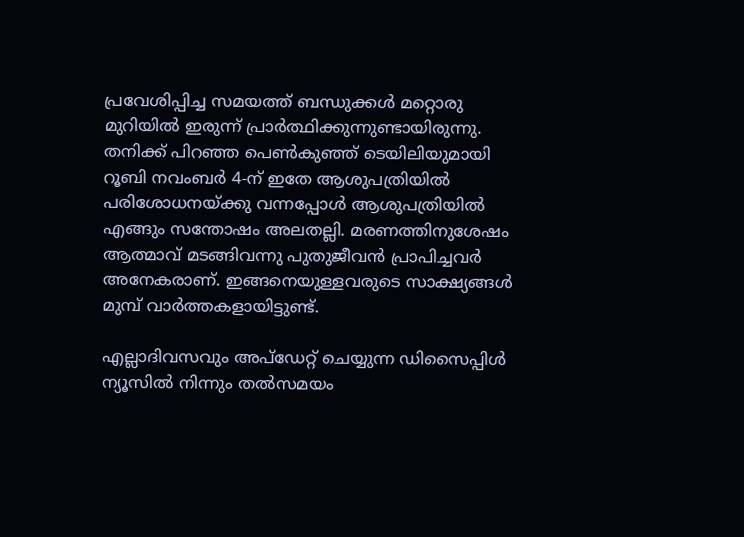പ്രവേശിപ്പിച്ച സമയത്ത് ബന്ധുക്കള്‍ മറ്റൊരു മുറിയില്‍ ഇരുന്ന് പ്രാര്‍ത്ഥിക്കുന്നുണ്ടായിരുന്നു. തനിക്ക് പിറഞ്ഞ പെണ്‍കുഞ്ഞ് ടെയിലിയുമായി റൂബി നവംബര്‍ 4-ന് ഇതേ ആശുപത്രിയില്‍ പരിശോധനയ്ക്കു വന്നപ്പോള്‍ ആശുപത്രിയില്‍ എങ്ങും സന്തോഷം അലതല്ലി. മരണത്തിനുശേഷം ആത്മാവ് മടങ്ങിവന്നു പുതുജീവന്‍ പ്രാപിച്ചവര്‍ അനേകരാണ്. ഇങ്ങനെയുള്ളവരുടെ സാക്ഷ്യങ്ങള്‍ മുമ്പ് വാര്‍ത്തകളായിട്ടുണ്ട്.

എല്ലാദിവസവും അപ്ഡേറ്റ് ചെയ്യുന്ന ഡിസൈപ്പിൾ ന്യൂസിൽ നിന്നും തൽസമയം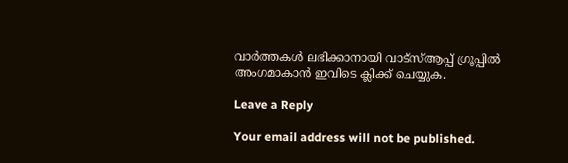വാർത്തകൾ ലഭിക്കാനായി വാട്സ്ആപ്പ് ഗ്രൂപ്പിൽ അംഗമാകാൻ ഇവിടെ ക്ലിക്ക് ചെയ്യുക.

Leave a Reply

Your email address will not be published.